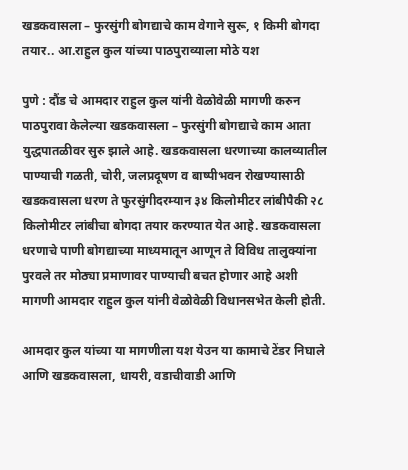खडकवासला – फुरसुंगी बोगद्याचे काम वेगाने सुरू, १ किमी बोगदा तयार.. आ.राहुल कुल यांच्या पाठपुराव्याला मोठे यश

पुणे : दौंड चे आमदार राहुल कुल यांनी वेळोवेळी मागणी करुन पाठपुरावा केलेल्या खडकवासला – फुरसुंगी बोगद्याचे काम आता युद्धपातळीवर सुरु झाले आहे. खडकवासला धरणाच्या कालव्यातील पाण्याची गळती, चोरी, जलप्रदूषण व बाष्पीभवन रोखण्यासाठी खडकवासला धरण ते फुरसुंगीदरम्यान ३४ किलोमीटर लांबीपैकी २८ किलोमीटर लांबीचा बोगदा तयार करण्यात येत आहे. खडकवासला धरणाचे पाणी बोगद्याच्या माध्यमातून आणून ते विविध तालुक्यांना पुरवले तर मोठ्या प्रमाणावर पाण्याची बचत होणार आहे अशी मागणी आमदार राहुल कुल यांनी वेळोवेळी विधानसभेत केली होती.

आमदार कुल यांच्या या मागणीला यश येउन या कामाचे टेंडर निघाले आणि खडकवासला, धायरी, वडाचीवाडी आणि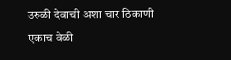उरुळी देवाची अशा चार ठिकाणी एकाच वेळी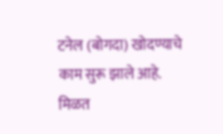टनेल (बोगदा) खोदण्याचे काम सुरू झाले आहे. मिळत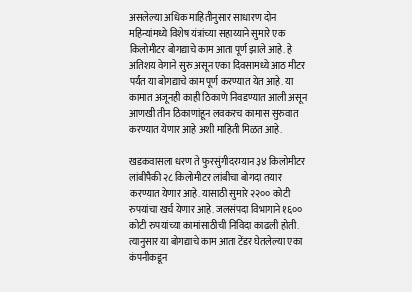असलेल्या अधिक माहितीनुसार साधारण दोन महिन्यांमध्ये विशेष यंत्रांच्या सहाय्याने सुमारे एक किलोमीटर बोगद्याचे काम आता पूर्ण झाले आहे. हे अतिशय वेगाने सुरु असून एका दिवसामध्ये आठ मीटर पर्यंत या बोगद्याचे काम पूर्ण करण्यात येत आहे. या कामात अजूनही काही ठिकाणे निवडण्यात आली असून आणखी तीन ठिकाणांहून लवकरच कामास सुरुवात करण्यात येणार आहे अशी माहिती मिळत आहे.

खडकवासला धरण ते फुरसुंगीदरम्यान ३४ किलोमीटर लांबीपैकी २८ किलोमीटर लांबीचा बोगदा तयार करण्यात येणार आहे. यासाठी सुमारे २२०० कोटी रुपयांचा खर्च येणार आहे. जलसंपदा विभागाने १६०० कोटी रुपयांच्या कामांसाठीची निविदा काढली होती. त्यानुसार या बोगद्याचे काम आता टेंडर घेतलेल्या एका कंपनीकडून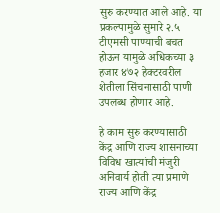सुरु करण्यात आले आहे. या प्रकल्पामुळे सुमारे २.५ टीएमसी पाण्याची बचत होऊन यामुळे अधिकच्या ३ हजार ४७२ हेक्टरवरील शेतीला सिंचनासाठी पाणी उपलब्ध होणार आहे.

हे काम सुरु करण्यासाठी केंद्र आणि राज्य शासनाच्या विविध खात्यांची मंजुरी अनिवार्य होती त्या प्रमाणे राज्य आणि केंद्र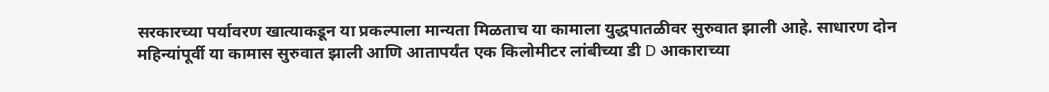सरकारच्या पर्यावरण खात्याकडून या प्रकल्पाला मान्यता मिळताच या कामाला युद्धपातळीवर सुरुवात झाली आहे. साधारण दोन महिन्यांपूर्वी या कामास सुरुवात झाली आणि आतापर्यंत एक किलोमीटर लांबीच्या डी D आकाराच्या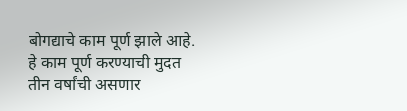बोगद्याचे काम पूर्ण झाले आहे. हे काम पूर्ण करण्याची मुदत तीन वर्षांची असणार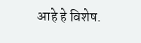आहे हे विशेष.